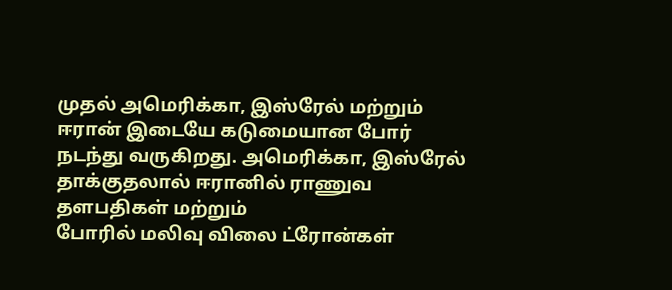முதல் அமெரிக்கா, இஸ்ரேல் மற்றும் ஈரான் இடையே கடுமையான போர் நடந்து வருகிறது. அமெரிக்கா, இஸ்ரேல் தாக்குதலால் ஈரானில் ராணுவ தளபதிகள் மற்றும்
போரில் மலிவு விலை ட்ரோன்கள்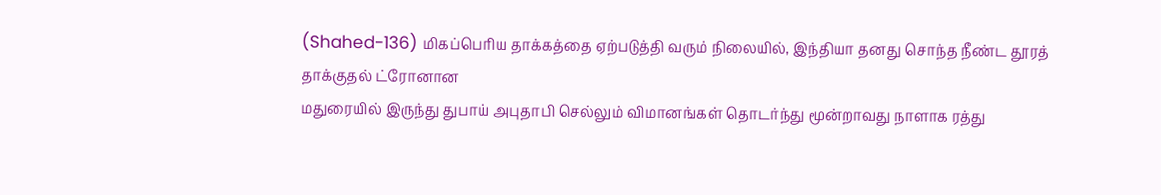(Shahed-136) மிகப்பெரிய தாக்கத்தை ஏற்படுத்தி வரும் நிலையில், இந்தியா தனது சொந்த நீண்ட தூரத் தாக்குதல் ட்ரோனான
மதுரையில் இருந்து துபாய் அபுதாபி செல்லும் விமானங்கள் தொடர்ந்து மூன்றாவது நாளாக ரத்து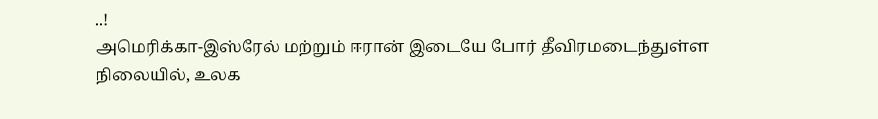..!
அமெரிக்கா-இஸ்ரேல் மற்றும் ஈரான் இடையே போர் தீவிரமடைந்துள்ள நிலையில், உலக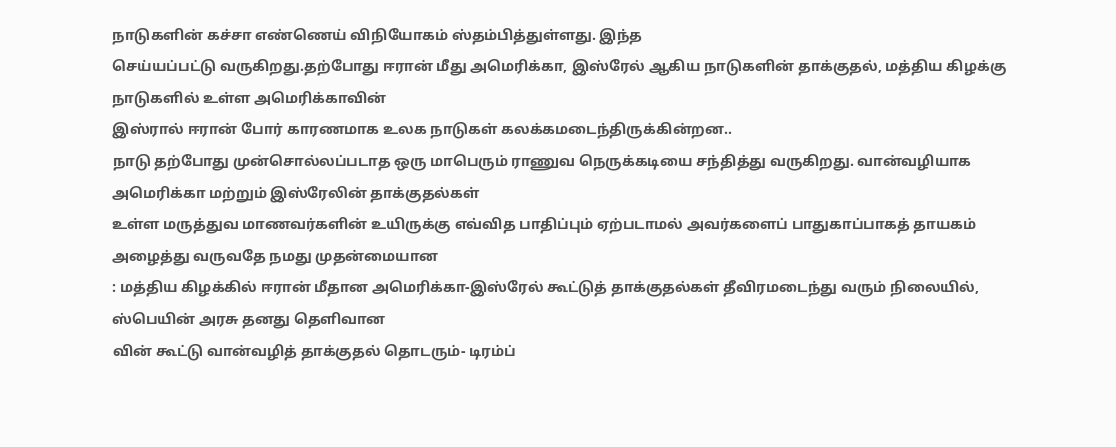நாடுகளின் கச்சா எண்ணெய் விநியோகம் ஸ்தம்பித்துள்ளது. இந்த
செய்யப்பட்டு வருகிறது.தற்போது ஈரான் மீது அமெரிக்கா, இஸ்ரேல் ஆகிய நாடுகளின் தாக்குதல், மத்திய கிழக்கு நாடுகளில் உள்ள அமெரிக்காவின்
இஸ்ரால் ஈரான் போர் காரணமாக உலக நாடுகள் கலக்கமடைந்திருக்கின்றன..
நாடு தற்போது முன்சொல்லப்படாத ஒரு மாபெரும் ராணுவ நெருக்கடியை சந்தித்து வருகிறது. வான்வழியாக அமெரிக்கா மற்றும் இஸ்ரேலின் தாக்குதல்கள்
உள்ள மருத்துவ மாணவர்களின் உயிருக்கு எவ்வித பாதிப்பும் ஏற்படாமல் அவர்களைப் பாதுகாப்பாகத் தாயகம் அழைத்து வருவதே நமது முதன்மையான
: மத்திய கிழக்கில் ஈரான் மீதான அமெரிக்கா-இஸ்ரேல் கூட்டுத் தாக்குதல்கள் தீவிரமடைந்து வரும் நிலையில், ஸ்பெயின் அரசு தனது தெளிவான
வின் கூட்டு வான்வழித் தாக்குதல் தொடரும்- டிரம்ப்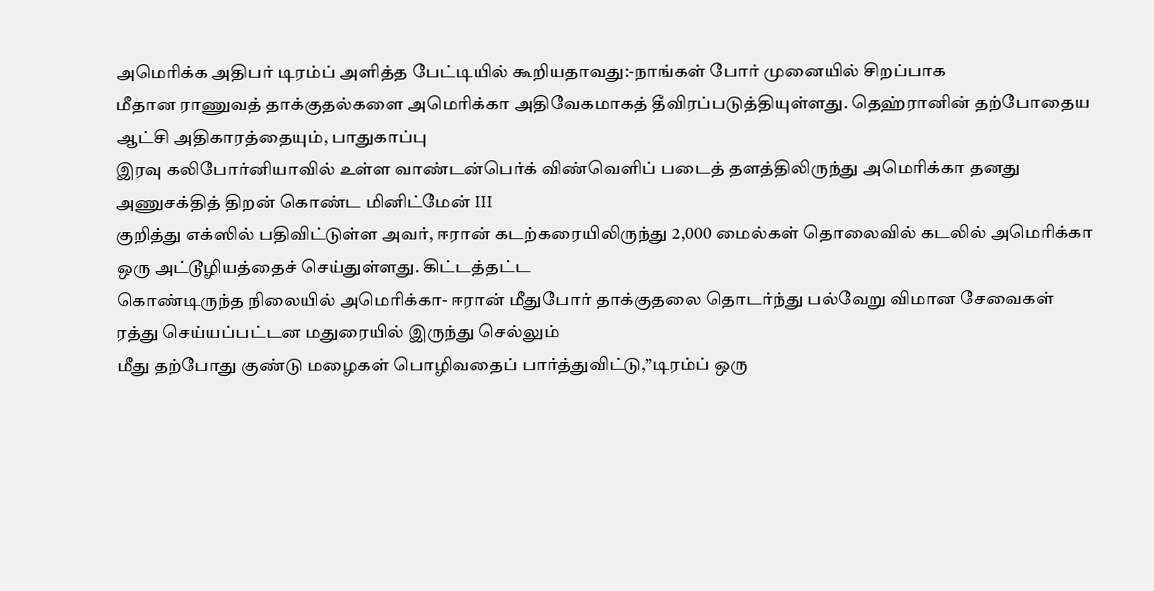அமெரிக்க அதிபர் டிரம்ப் அளித்த பேட்டியில் கூறியதாவது:-நாங்கள் போர் முனையில் சிறப்பாக
மீதான ராணுவத் தாக்குதல்களை அமெரிக்கா அதிவேகமாகத் தீவிரப்படுத்தியுள்ளது. தெஹ்ரானின் தற்போதைய ஆட்சி அதிகாரத்தையும், பாதுகாப்பு
இரவு கலிபோர்னியாவில் உள்ள வாண்டன்பெர்க் விண்வெளிப் படைத் தளத்திலிருந்து அமெரிக்கா தனது அணுசக்தித் திறன் கொண்ட மினிட்மேன் III
குறித்து எக்ஸில் பதிவிட்டுள்ள அவர், ஈரான் கடற்கரையிலிருந்து 2,000 மைல்கள் தொலைவில் கடலில் அமெரிக்கா ஒரு அட்டூழியத்தைச் செய்துள்ளது. கிட்டத்தட்ட
கொண்டிருந்த நிலையில் அமெரிக்கா- ஈரான் மீதுபோர் தாக்குதலை தொடர்ந்து பல்வேறு விமான சேவைகள் ரத்து செய்யப்பட்டன மதுரையில் இருந்து செல்லும்
மீது தற்போது குண்டு மழைகள் பொழிவதைப் பார்த்துவிட்டு,”டிரம்ப் ஒரு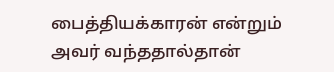பைத்தியக்காரன் என்றும் அவர் வந்ததால்தான்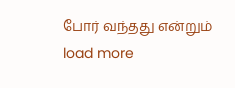போர் வந்தது என்றும்
load more